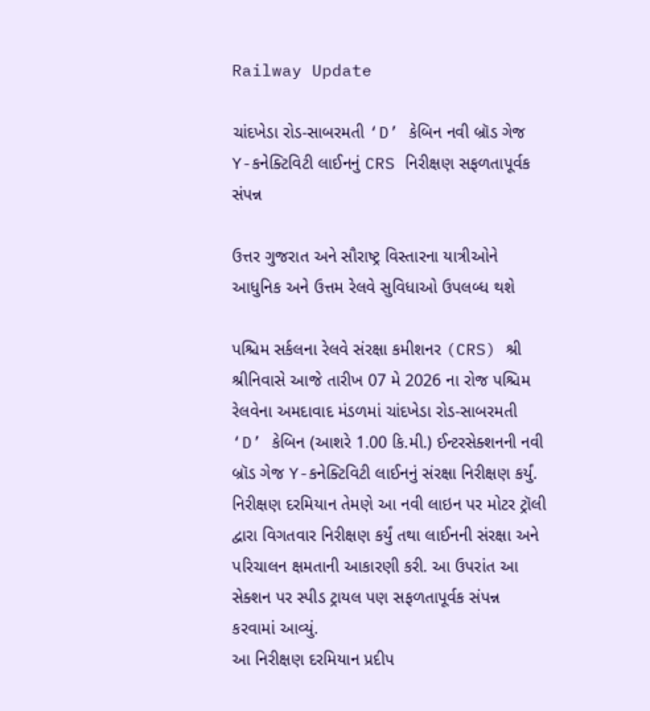Railway Update

ચાંદખેડા રોડ-સાબરમતી ‘D’ કેબિન નવી બ્રૉડ ગેજ Y-કનેક્ટિવિટી લાઈનનું CRS નિરીક્ષણ સફળતાપૂર્વક સંપન્ન

ઉત્તર ગુજરાત અને સૌરાષ્ટ્ર વિસ્તારના યાત્રીઓને આધુનિક અને ઉત્તમ રેલવે સુવિધાઓ ઉપલબ્ધ થશે

પશ્ચિમ સર્કલના રેલવે સંરક્ષા કમીશનર (CRS) શ્રી શ્રીનિવાસે આજે તારીખ 07 મે 2026 ના રોજ પશ્ચિમ રેલવેના અમદાવાદ મંડળમાં ચાંદખેડા રોડ-સાબરમતી ‘D’ કેબિન (આશરે 1.00 કિ.મી.) ઈન્ટરસેક્શનની નવી બ્રૉડ ગેજ Y-કનેક્ટિવિટી લાઈનનું સંરક્ષા નિરીક્ષણ કર્યું. નિરીક્ષણ દરમિયાન તેમણે આ નવી લાઇન પર મોટર ટ્રૉલી દ્વારા વિગતવાર નિરીક્ષણ કર્યું તથા લાઈનની સંરક્ષા અને પરિચાલન ક્ષમતાની આકારણી કરી. આ ઉપરાંત આ સેક્શન પર સ્પીડ ટ્રાયલ પણ સફળતાપૂર્વક સંપન્ન કરવામાં આવ્યું.
આ નિરીક્ષણ દરમિયાન પ્રદીપ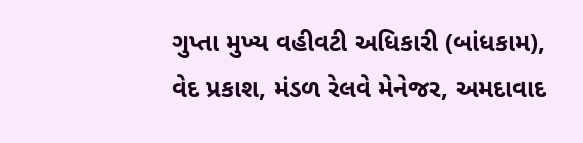ગુપ્તા મુખ્ય વહીવટી અધિકારી (બાંધકામ), વેદ પ્રકાશ, મંડળ રેલવે મેનેજર, અમદાવાદ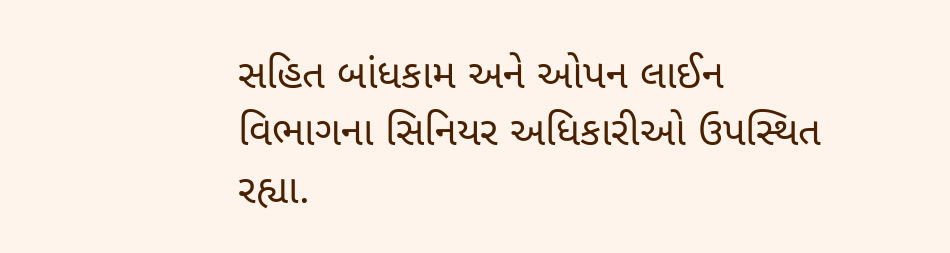સહિત બાંધકામ અને ઓપન લાઈન વિભાગના સિનિયર અધિકારીઓ ઉપસ્થિત રહ્યા.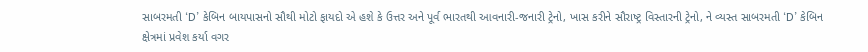સાબરમતી ‘D’ કેબિન બાયપાસનો સૌથી મોટો ફાયદો એ હશે કે ઉત્તર અને પૂર્વ ભારતથી આવનારી-જનારી ટ્રેનો, ખાસ કરીને સૌરાષ્ટ્ર વિસ્તારની ટ્રેનો, ને વ્યસ્ત સાબરમતી ‘D’ કેબિન ક્ષેત્રમાં પ્રવેશ કર્યા વગર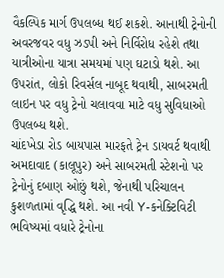વૈકલ્પિક માર્ગ ઉપલબ્ધ થઈ શકશે. આનાથી ટ્રેનોની અવરજવર વધુ ઝડપી અને નિર્વિરોધ રહેશે તથા યાત્રીઓના યાત્રા સમયમાં પણ ઘટાડો થશે. આ ઉપરાંત, લોકો રિવર્સલ નાબૂદ થવાથી, સાબરમતી લાઇન પર વધુ ટ્રેનો ચલાવવા માટે વધુ સુવિધાઓ ઉપલબ્ધ થશે.
ચાંદખેડા રોડ બાયપાસ મારફતે ટ્રેન ડાયવર્ટ થવાથી અમદાવાદ (કાલૂપુર) અને સાબરમતી સ્ટેશનો પર ટ્રેનોનું દબાણ ઓછું થશે, જેનાથી પરિચાલન કુશળતામાં વૃદ્ધિ થશે. આ નવી Y-કનેક્ટિવિટી ભવિષ્યમાં વધારે ટ્રેનોના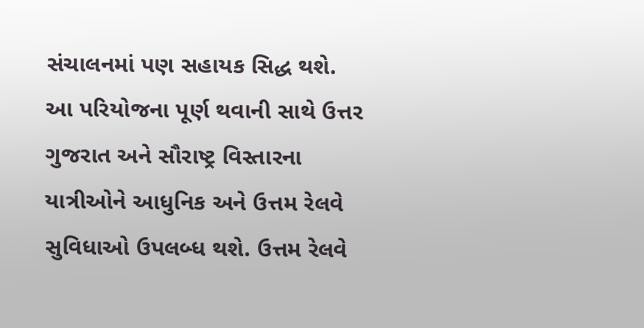સંચાલનમાં પણ સહાયક સિદ્ધ થશે.
આ પરિયોજના પૂર્ણ થવાની સાથે ઉત્તર ગુજરાત અને સૌરાષ્ટ્ર વિસ્તારના યાત્રીઓને આધુનિક અને ઉત્તમ રેલવે સુવિધાઓ ઉપલબ્ધ થશે. ઉત્તમ રેલવે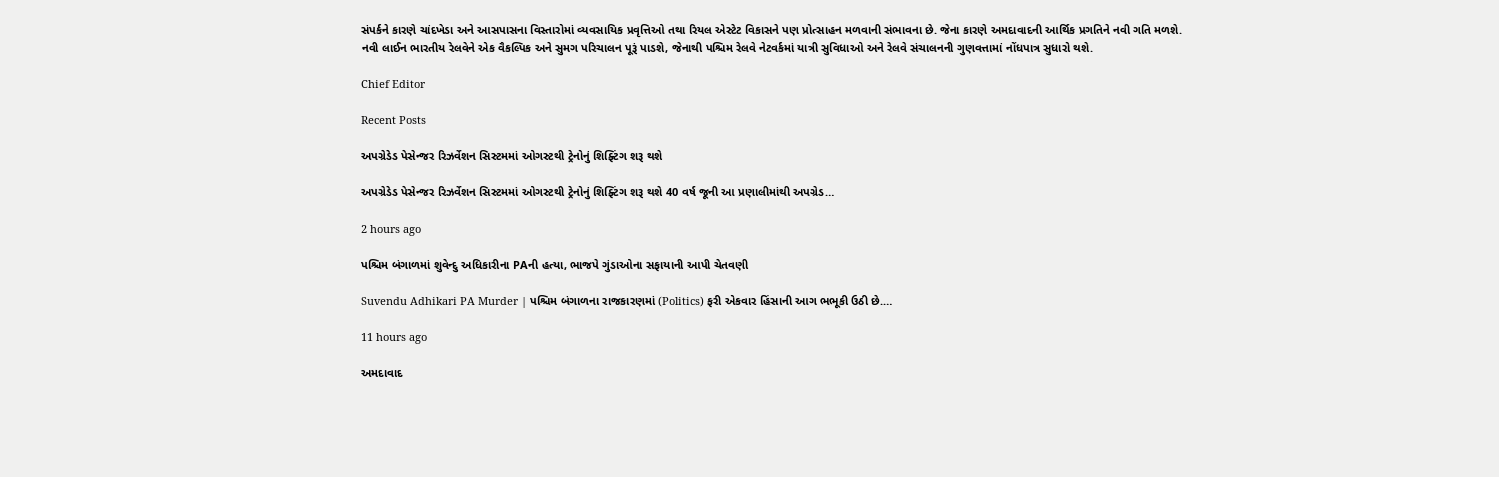સંપર્કને કારણે ચાંદખેડા અને આસપાસના વિસ્તારોમાં વ્યવસાયિક પ્રવૃત્તિઓ તથા રિયલ એસ્ટેટ વિકાસને પણ પ્રોત્સાહન મળવાની સંભાવના છે. જેના કારણે અમદાવાદની આર્થિક પ્રગતિને નવી ગતિ મળશે.
નવી લાઈન ભારતીય રેલવેને એક વૈકલ્પિક અને સુમગ પરિચાલન પૂરૂં પાડશે, જેનાથી પશ્ચિમ રેલવે નેટવર્કમાં યાત્રી સુવિધાઓ અને રેલવે સંચાલનની ગુણવત્તામાં નોંધપાત્ર સુધારો થશે.

Chief Editor

Recent Posts

અપગ્રેડેડ પેસેન્જર રિઝર્વેશન સિસ્ટમમાં ઓગસ્ટથી ટ્રેનોનું શિફ્ટિંગ શરૂ થશે

અપગ્રેડેડ પેસેન્જર રિઝર્વેશન સિસ્ટમમાં ઓગસ્ટથી ટ્રેનોનું શિફ્ટિંગ શરૂ થશે 40 વર્ષ જૂની આ પ્રણાલીમાંથી અપગ્રેડ…

2 hours ago

પશ્ચિમ બંગાળમાં શુવેન્દુ અધિકારીના PAની હત્યા, ભાજપે ગુંડાઓના સફાયાની આપી ચેતવણી

Suvendu Adhikari PA Murder | પશ્ચિમ બંગાળના રાજકારણમાં (Politics) ફરી એકવાર હિંસાની આગ ભભૂકી ઉઠી છે.…

11 hours ago

અમદાવાદ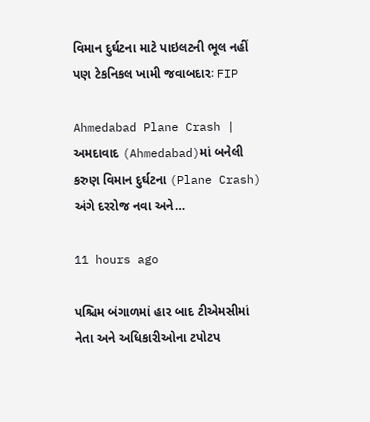વિમાન દુર્ઘટના માટે પાઇલટની ભૂલ નહીં પણ ટેકનિકલ ખામી જવાબદારઃ FIP

Ahmedabad Plane Crash | અમદાવાદ (Ahmedabad)માં બનેલી કરુણ વિમાન દુર્ઘટના (Plane Crash) અંગે દરરોજ નવા અને…

11 hours ago

પશ્ચિમ બંગાળમાં હાર બાદ ટીએમસીમાં નેતા અને અધિકારીઓના ટપોટપ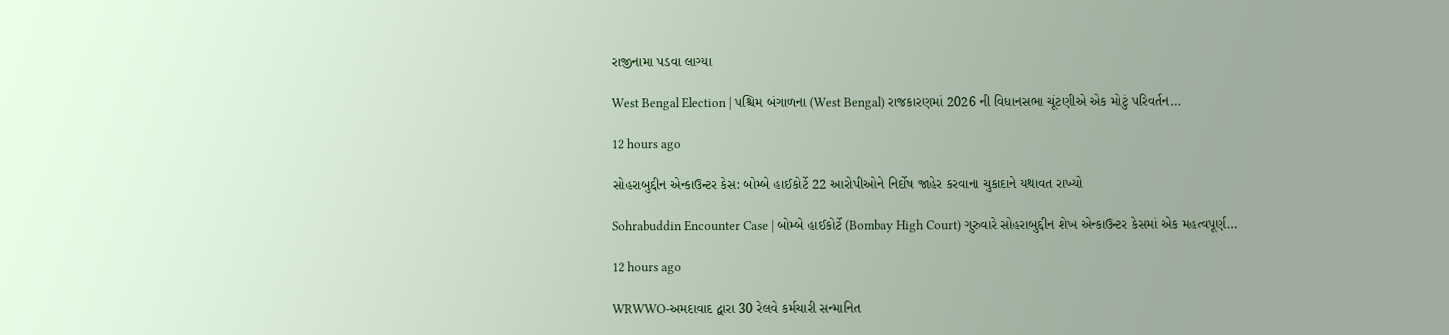રાજીનામા પડવા લાગ્યા

West Bengal Election | પશ્ચિમ બંગાળના (West Bengal) રાજકારણમાં 2026 ની વિધાનસભા ચૂંટણીએ એક મોટું પરિવર્તન…

12 hours ago

સોહરાબુદ્દીન એન્કાઉન્ટર કેસ: બોમ્બે હાઈકોર્ટે 22 આરોપીઓને નિર્દોષ જાહેર કરવાના ચુકાદાને યથાવત રાખ્યો

Sohrabuddin Encounter Case | બોમ્બે હાઈકોર્ટે (Bombay High Court) ગુરુવારે સોહરાબુદ્દીન શેખ એન્કાઉન્ટર કેસમાં એક મહત્વપૂર્ણ…

12 hours ago

WRWWO-અમદાવાદ દ્વારા 30 રેલવે કર્મચારી સન્માનિત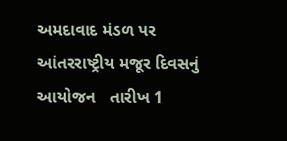અમદાવાદ મંડળ પર આંતરરાષ્ટ્રીય મજૂર દિવસનું આયોજન   તારીખ 1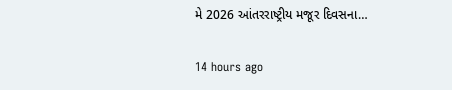મે 2026 આંતરરાષ્ટ્રીય મજૂર દિવસના…

14 hours ago